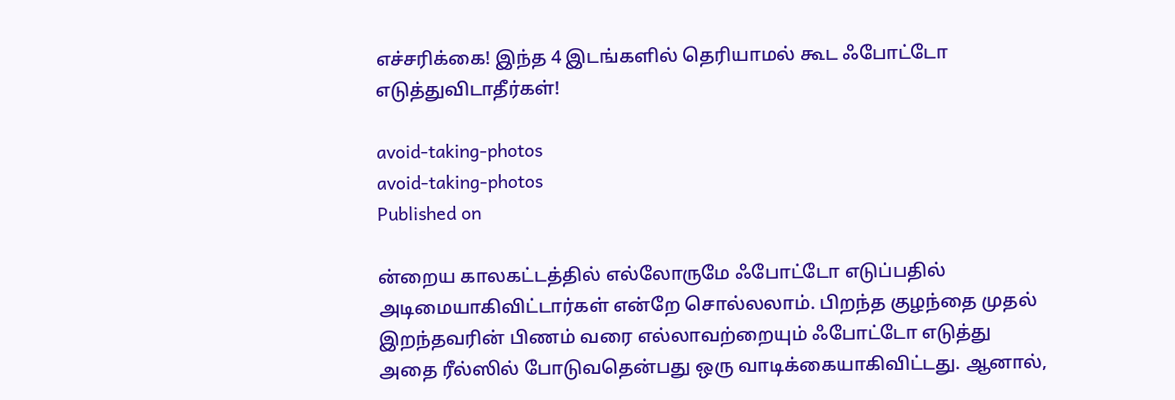எச்சரிக்கை! இந்த 4 இடங்களில் தெரியாமல் கூட ஃபோட்டோ எடுத்துவிடாதீர்கள்!

avoid-taking-photos
avoid-taking-photos
Published on

ன்றைய காலகட்டத்தில் எல்லோருமே ஃபோட்டோ எடுப்பதில் அடிமையாகிவிட்டார்கள் என்றே சொல்லலாம். பிறந்த குழந்தை முதல் இறந்தவரின் பிணம் வரை எல்லாவற்றையும் ஃபோட்டோ எடுத்து அதை ரீல்ஸில் போடுவதென்பது ஒரு வாடிக்கையாகிவிட்டது. ஆனால்,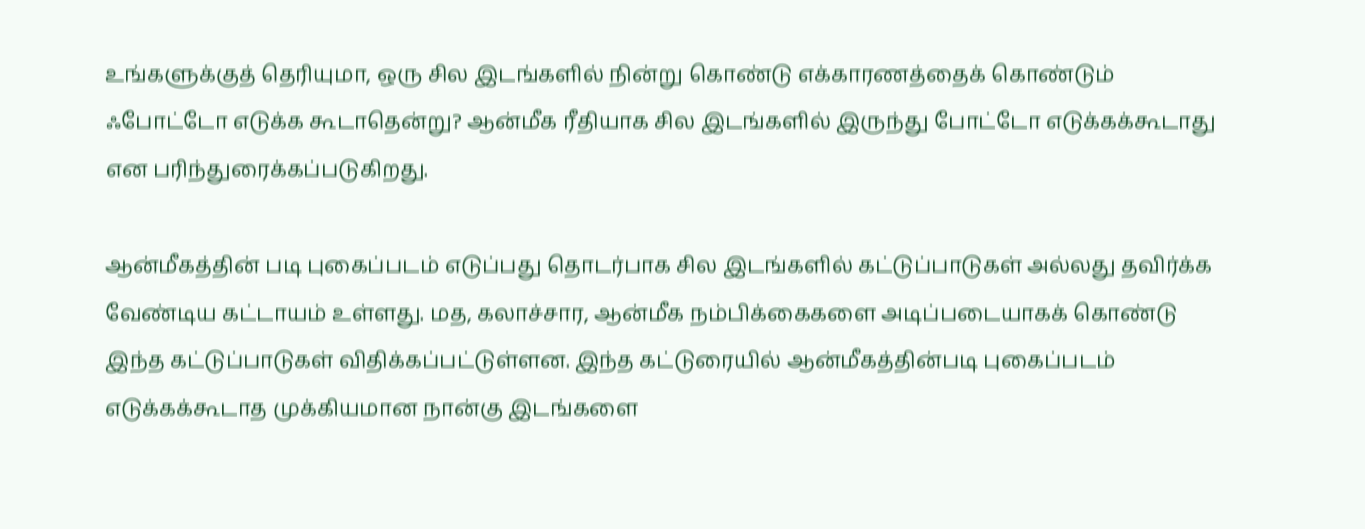உங்களுக்குத் தெரியுமா, ஒரு சில இடங்களில் நின்று கொண்டு எக்காரணத்தைக் கொண்டும் ஃபோட்டோ எடுக்க கூடாதென்று? ஆன்மீக ரீதியாக சில இடங்களில் இருந்து போட்டோ எடுக்கக்கூடாது என பரிந்துரைக்கப்படுகிறது.

ஆன்மீகத்தின் படி புகைப்படம் எடுப்பது தொடர்பாக சில இடங்களில் கட்டுப்பாடுகள் அல்லது தவிர்க்க வேண்டிய கட்டாயம் உள்ளது. மத, கலாச்சார, ஆன்மீக நம்பிக்கைகளை அடிப்படையாகக் கொண்டு இந்த கட்டுப்பாடுகள் விதிக்கப்பட்டுள்ளன. இந்த கட்டுரையில் ஆன்மீகத்தின்படி புகைப்படம் எடுக்கக்கூடாத முக்கியமான நான்கு இடங்களை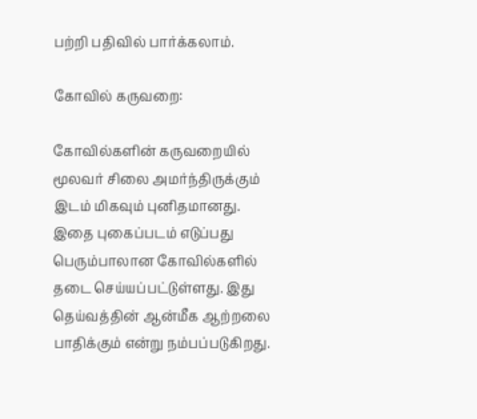பற்றி பதிவில் பார்க்கலாம்.

கோவில் கருவறை:

கோவில்களின் கருவறையில் மூலவர் சிலை அமர்ந்திருக்கும் இடம் மிகவும் புனிதமானது. இதை புகைப்படம் எடுப்பது பெரும்பாலான கோவில்களில் தடை செய்யப்பட்டுள்ளது. இது தெய்வத்தின் ஆன்மீக ஆற்றலை பாதிக்கும் என்று நம்பப்படுகிறது.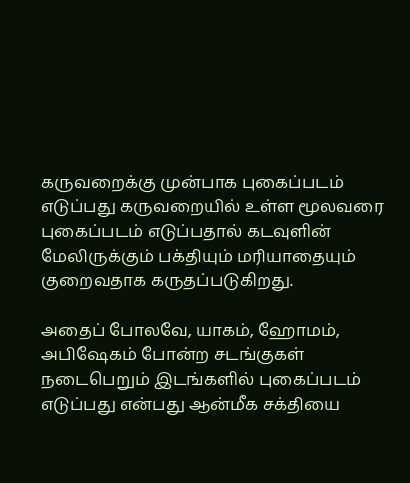கருவறைக்கு முன்பாக புகைப்படம் எடுப்பது கருவறையில் உள்ள மூலவரை புகைப்படம் எடுப்பதால் கடவுளின் மேலிருக்கும் பக்தியும் மரியாதையும் குறைவதாக கருதப்படுகிறது.

அதைப் போலவே, யாகம், ஹோமம், அபிஷேகம் போன்ற சடங்குகள் நடைபெறும் இடங்களில் புகைப்படம் எடுப்பது என்பது ஆன்மீக சக்தியை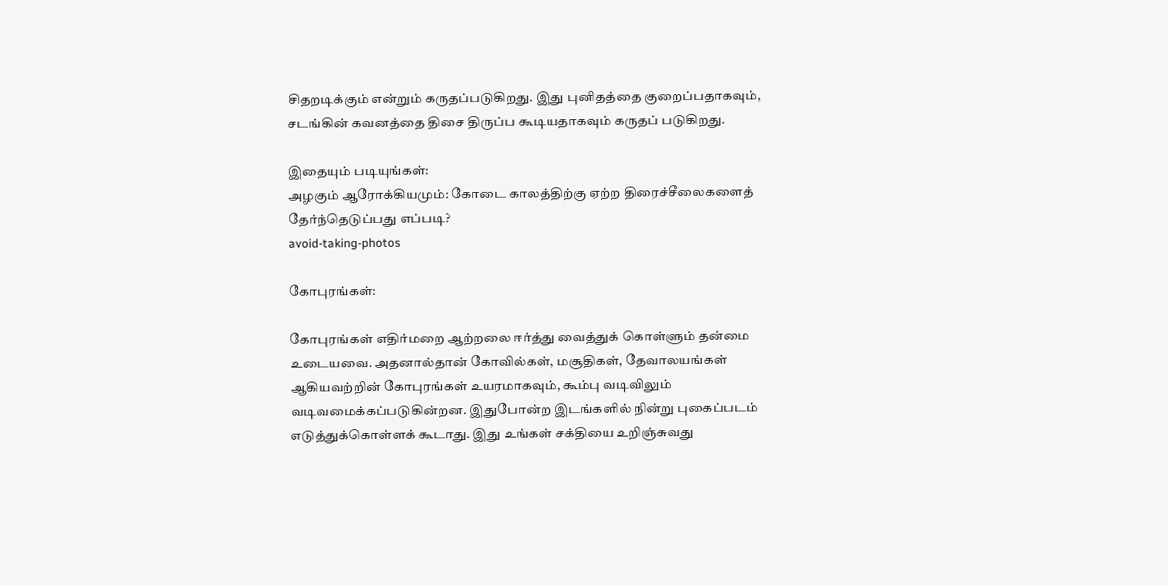சிதறடிக்கும் என்றும் கருதப்படுகிறது. இது புனிதத்தை குறைப்பதாகவும், சடங்கின் கவனத்தை திசை திருப்ப கூடியதாகவும் கருதப் படுகிறது.

இதையும் படியுங்கள்:
அழகும் ஆரோக்கியமும்: கோடை காலத்திற்கு ஏற்ற திரைச்சீலைகளைத் தேர்ந்தெடுப்பது எப்படி?
avoid-taking-photos

கோபுரங்கள்:

கோபுரங்கள் எதிர்மறை ஆற்றலை ஈர்த்து வைத்துக் கொள்ளும் தன்மை உடையவை. அதனால்தான் கோவில்கள், மசூதிகள், தேவாலயங்கள் ஆகியவற்றின் கோபுரங்கள் உயரமாகவும், கூம்பு வடிவிலும் வடிவமைக்கப்படுகின்றன. இதுபோன்ற இடங்களில் நின்று புகைப்படம் எடுத்துக்கொள்ளக் கூடாது. இது உங்கள் சக்தியை உறிஞ்சுவது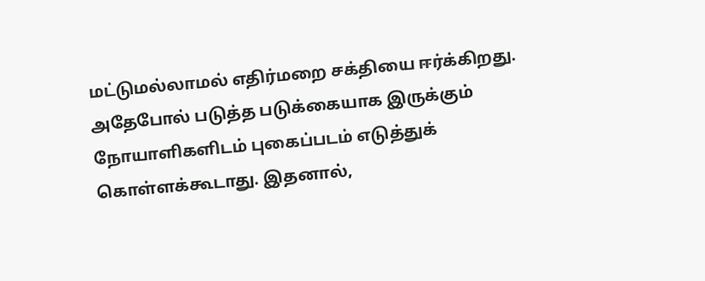மட்டுமல்லாமல் எதிர்மறை சக்தியை ஈர்க்கிறது. அதேபோல் படுத்த படுக்கையாக இருக்கும் நோயாளிகளிடம் புகைப்படம் எடுத்துக் கொள்ளக்கூடாது. இதனால்,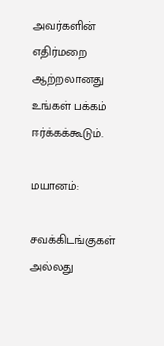அவர்களின் எதிர்மறை ஆற்றலானது உங்கள் பக்கம் ஈர்க்கக்கூடும்.

மயானம்:

சவக்கிடங்குகள் அல்லது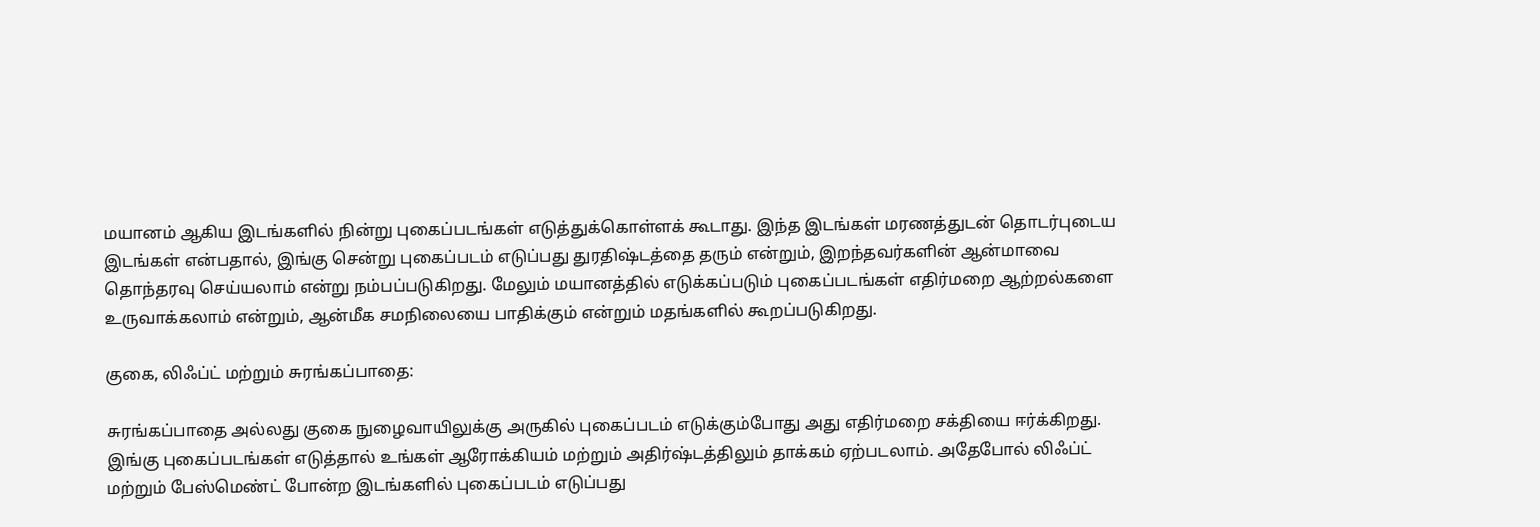மயானம் ஆகிய இடங்களில் நின்று புகைப்படங்கள் எடுத்துக்கொள்ளக் கூடாது. இந்த இடங்கள் மரணத்துடன் தொடர்புடைய இடங்கள் என்பதால், இங்கு சென்று புகைப்படம் எடுப்பது துரதிஷ்டத்தை தரும் என்றும், இறந்தவர்களின் ஆன்மாவை தொந்தரவு செய்யலாம் என்று நம்பப்படுகிறது. மேலும் மயானத்தில் எடுக்கப்படும் புகைப்படங்கள் எதிர்மறை ஆற்றல்களை உருவாக்கலாம் என்றும், ஆன்மீக சமநிலையை பாதிக்கும் என்றும் மதங்களில் கூறப்படுகிறது.

குகை, லிஃப்ட் மற்றும் சுரங்கப்பாதை:

சுரங்கப்பாதை அல்லது குகை நுழைவாயிலுக்கு அருகில் புகைப்படம் எடுக்கும்போது அது எதிர்மறை சக்தியை ஈர்க்கிறது. இங்கு புகைப்படங்கள் எடுத்தால் உங்கள் ஆரோக்கியம் மற்றும் அதிர்ஷ்டத்திலும் தாக்கம் ஏற்படலாம். அதேபோல் லிஃப்ட் மற்றும் பேஸ்மெண்ட் போன்ற இடங்களில் புகைப்படம் எடுப்பது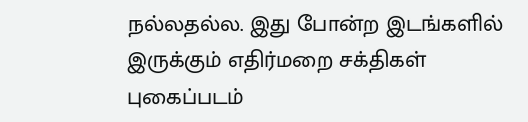நல்லதல்ல. இது போன்ற இடங்களில் இருக்கும் எதிர்மறை சக்திகள் புகைப்படம்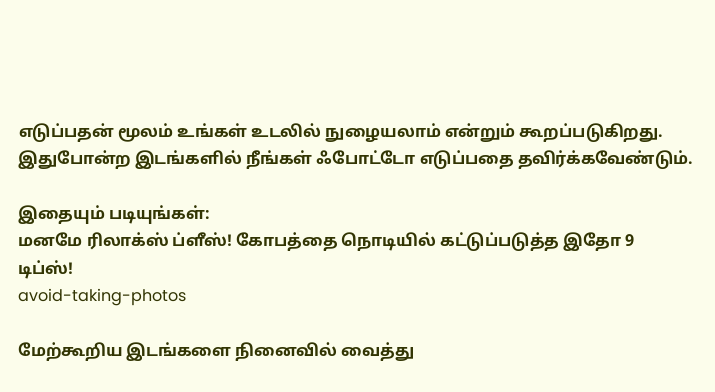எடுப்பதன் மூலம் உங்கள் உடலில் நுழையலாம் என்றும் கூறப்படுகிறது. இதுபோன்ற இடங்களில் நீங்கள் ஃபோட்டோ எடுப்பதை தவிர்க்கவேண்டும்.

இதையும் படியுங்கள்:
மனமே ரிலாக்ஸ் ப்ளீஸ்! கோபத்தை நொடியில் கட்டுப்படுத்த இதோ 9 டிப்ஸ்!
avoid-taking-photos

மேற்கூறிய இடங்களை நினைவில் வைத்து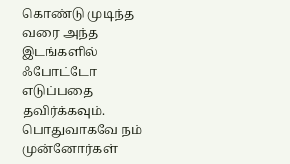கொண்டு முடிந்த வரை அந்த இடங்களில் ஃபோட்டோ எடுப்பதை தவிர்க்கவும். பொதுவாகவே நம் முன்னோர்கள்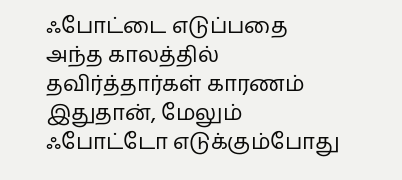ஃபோட்டை எடுப்பதை அந்த காலத்தில் தவிர்த்தார்கள் காரணம் இதுதான், மேலும் ஃபோட்டோ எடுக்கும்போது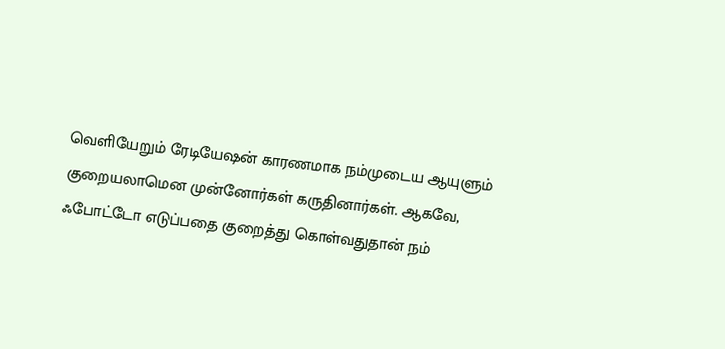வெளியேறும் ரேடியேஷன் காரணமாக நம்முடைய ஆயுளும் குறையலாமென முன்னோர்கள் கருதினார்கள். ஆகவே, ஃபோட்டோ எடுப்பதை குறைத்து கொள்வதுதான் நம்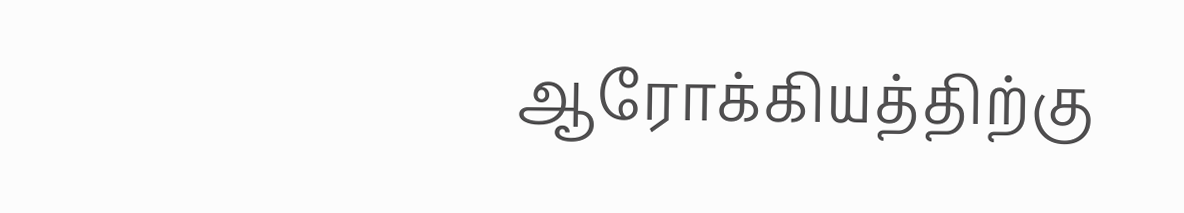ஆரோக்கியத்திற்கு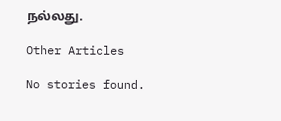நல்லது.

Other Articles

No stories found.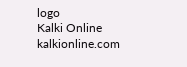logo
Kalki Online
kalkionline.com